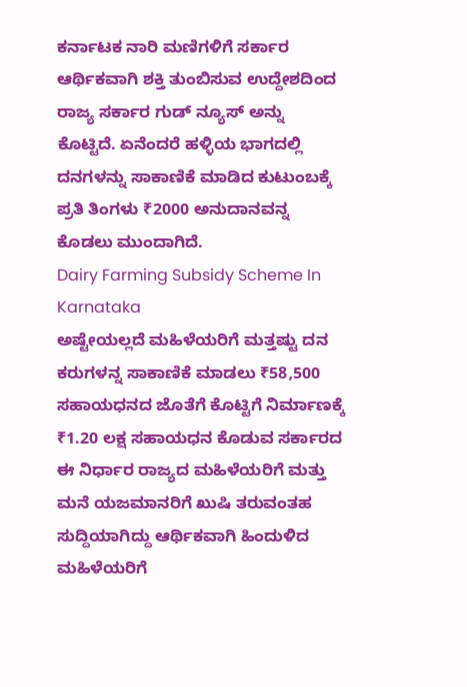ಕರ್ನಾಟಕ ನಾರಿ ಮಣಿಗಳಿಗೆ ಸರ್ಕಾರ ಆರ್ಥಿಕವಾಗಿ ಶಕ್ತಿ ತುಂಬಿಸುವ ಉದ್ದೇಶದಿಂದ ರಾಜ್ಯ ಸರ್ಕಾರ ಗುಡ್ ನ್ಯೂಸ್ ಅನ್ನು ಕೊಟ್ಟಿದೆ. ಏನೆಂದರೆ ಹಳ್ಳಿಯ ಭಾಗದಲ್ಲಿ ದನಗಳನ್ನು ಸಾಕಾಣಿಕೆ ಮಾಡಿದ ಕುಟುಂಬಕ್ಕೆ ಪ್ರತಿ ತಿಂಗಳು ₹2000 ಅನುದಾನವನ್ನ ಕೊಡಲು ಮುಂದಾಗಿದೆ.
Dairy Farming Subsidy Scheme In Karnataka
ಅಷ್ಟೇಯಲ್ಲದೆ ಮಹಿಳೆಯರಿಗೆ ಮತ್ತಷ್ಟು ದನ ಕರುಗಳನ್ನ ಸಾಕಾಣಿಕೆ ಮಾಡಲು ₹58,500 ಸಹಾಯಧನದ ಜೊತೆಗೆ ಕೊಟ್ಟಿಗೆ ನಿರ್ಮಾಣಕ್ಕೆ ₹1.20 ಲಕ್ಷ ಸಹಾಯಧನ ಕೊಡುವ ಸರ್ಕಾರದ ಈ ನಿರ್ಧಾರ ರಾಜ್ಯದ ಮಹಿಳೆಯರಿಗೆ ಮತ್ತು ಮನೆ ಯಜಮಾನರಿಗೆ ಖುಷಿ ತರುವಂತಹ ಸುದ್ದಿಯಾಗಿದ್ದು ಆರ್ಥಿಕವಾಗಿ ಹಿಂದುಳಿದ ಮಹಿಳೆಯರಿಗೆ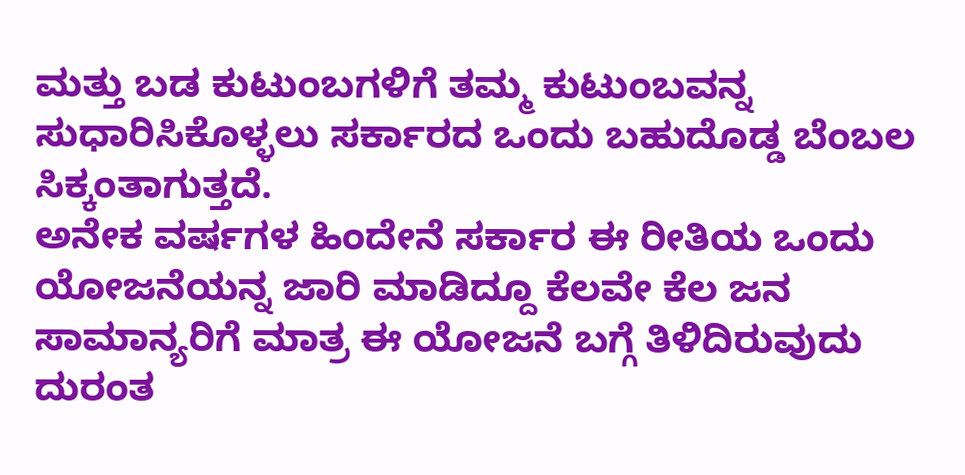ಮತ್ತು ಬಡ ಕುಟುಂಬಗಳಿಗೆ ತಮ್ಮ ಕುಟುಂಬವನ್ನ ಸುಧಾರಿಸಿಕೊಳ್ಳಲು ಸರ್ಕಾರದ ಒಂದು ಬಹುದೊಡ್ಡ ಬೆಂಬಲ ಸಿಕ್ಕಂತಾಗುತ್ತದೆ.
ಅನೇಕ ವರ್ಷಗಳ ಹಿಂದೇನೆ ಸರ್ಕಾರ ಈ ರೀತಿಯ ಒಂದು ಯೋಜನೆಯನ್ನ ಜಾರಿ ಮಾಡಿದ್ದೂ ಕೆಲವೇ ಕೆಲ ಜನ ಸಾಮಾನ್ಯರಿಗೆ ಮಾತ್ರ ಈ ಯೋಜನೆ ಬಗ್ಗೆ ತಿಳಿದಿರುವುದು ದುರಂತ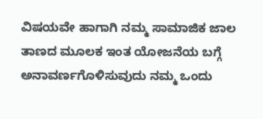ವಿಷಯವೇ ಹಾಗಾಗಿ ನಮ್ಮ ಸಾಮಾಜಿಕ ಜಾಲ ತಾಣದ ಮೂಲಕ ಇಂತ ಯೋಜನೆಯ ಬಗ್ಗೆ ಅನಾವರ್ಣಗೊಳಿಸುವುದು ನಮ್ಮ ಒಂದು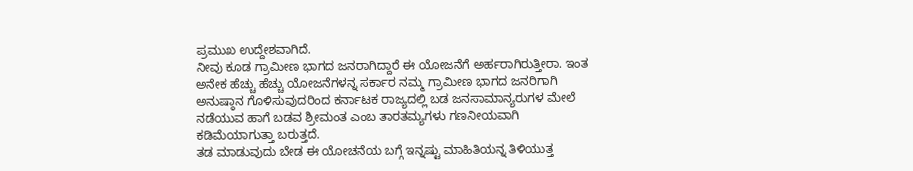ಪ್ರಮುಖ ಉದ್ದೇಶವಾಗಿದೆ.
ನೀವು ಕೂಡ ಗ್ರಾಮೀಣ ಭಾಗದ ಜನರಾಗಿದ್ದಾರೆ ಈ ಯೋಜನೆಗೆ ಅರ್ಹರಾಗಿರುತ್ತೀರಾ. ಇಂತ ಅನೇಕ ಹೆಚ್ಚು ಹೆಚ್ಚು ಯೋಜನೆಗಳನ್ನ ಸರ್ಕಾರ ನಮ್ಮ ಗ್ರಾಮೀಣ ಭಾಗದ ಜನರಿಗಾಗಿ ಅನುಷ್ಠಾನ ಗೊಳಿಸುವುದರಿಂದ ಕರ್ನಾಟಕ ರಾಜ್ಯದಲ್ಲಿ ಬಡ ಜನಸಾಮಾನ್ಯರುಗಳ ಮೇಲೆ ನಡೆಯುವ ಹಾಗೆ ಬಡವ ಶ್ರೀಮಂತ ಎಂಬ ತಾರತಮ್ಯಗಳು ಗಣನೀಯವಾಗಿ ಕಡಿಮೆಯಾಗುತ್ತಾ ಬರುತ್ತದೆ.
ತಡ ಮಾಡುವುದು ಬೇಡ ಈ ಯೋಚನೆಯ ಬಗ್ಗೆ ಇನ್ನಷ್ಟು ಮಾಹಿತಿಯನ್ನ ತಿಳಿಯುತ್ತ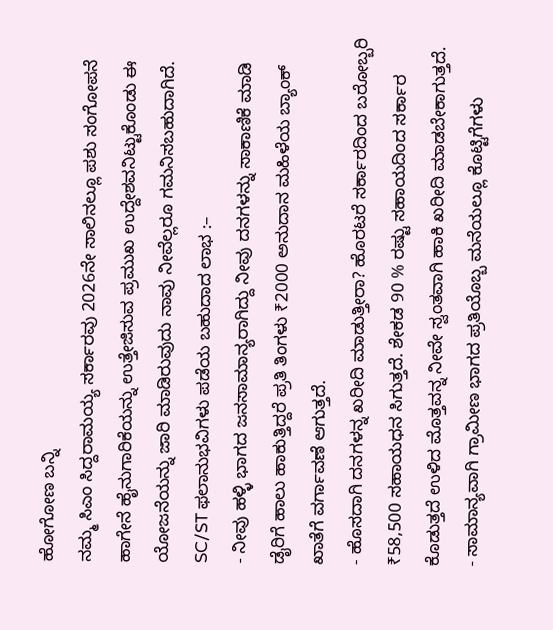ಹೋಗೋಣ ಬನ್ನಿ
ನಮ್ಮ ಸಿಎಂ ಸಿದ್ದರಾಮಯ್ಯ ಸರ್ಕಾರವು 2026ನೇ ಸಾಲಿನಲ್ಲೂ ಪಶು ಸಂಗೋಪನೆ ಹಾಗೇನೆ ಹೈನುಗಾರಿಕೆಯನ್ನು ಉತ್ತೇಜಿಸುವ ಪ್ರಮುಖ ಉದ್ದೇಶವನಿಟ್ಟುಕೊಂಡು ಈ ಯೋಜನೆಯನ್ನು ಜಾರಿ ಮಾಡಿರುವುದು ನಾವು ನೀವೆಲ್ಲರೂ ಗಮನಿಸಬಹುದಾಗಿದೆ.
SC/ST ಫಲಾನುಭವಿಗಳು ಪಡೆಯ ಬಹುದಾದ ಲಾಭ :–
- ನೀವು ಹಳ್ಳಿ ಭಾಗದ ಜನಸಾಮಾನ್ಯರಾಗಿದ್ದು ನೀವು ದನಗಳನ್ನು ಸಾಕಾಣಿಕೆ ಮಾಡಿ ಡೈರಿಗೆ ಹಾಲು ಹಾಕುತ್ತಿದ್ದರೆ ಪ್ರತಿ ತಿಂಗಳು ₹2000 ಅನುದಾನ ಮಹಿಳೆಯ ಬ್ಯಾಂಕ್ ಖಾತೆಗೆ ವರ್ಗಾವಣೆ ಆಗುತ್ತದೆ.
- ಹೊಸದಾಗಿ ದನಗಳನ್ನ ಖರೀದಿ ಮಾಡುತ್ತೀರಾ? ಹೊರಟರೆ ಸರ್ಕಾರದಿಂದ ಬರೋಬ್ಬರಿ ₹58,500 ಸಹಾಯಧನ ಸಿಗುತ್ತದೆ. ಶೇಕಡ 90 % ರಷ್ಟು ಸಹಾಯದಿಂದ ಸರ್ಕಾರ ಕೊಡುತ್ತದೆ ಉಳಿದ ಮೊತ್ತವನ್ನ ನೀವೇ ಸ್ವಂತವಾಗಿ ಹಾಕಿ ಖರೀದಿ ಮಾಡಬೇಕಾಗುತ್ತದೆ.
- ಸಾಮಾನ್ಯವಾಗಿ ಗ್ರಾಮೀಣ ಭಾಗದ ಪ್ರತಿಯೊಬ್ಬ ಮನೆಯಲ್ಲೂ ಕೊಟ್ಟಿಗೆಗಳು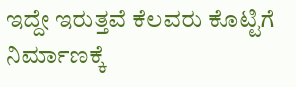ಇದ್ದೇ ಇರುತ್ತವೆ ಕೆಲವರು ಕೊಟ್ಟಿಗೆ ನಿರ್ಮಾಣಕ್ಕೆ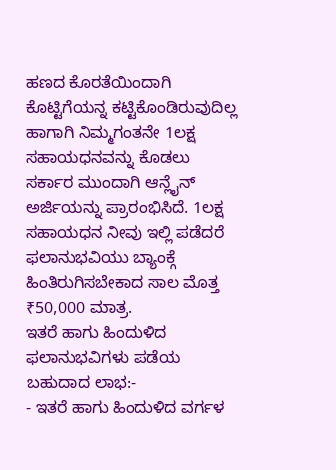ಹಣದ ಕೊರತೆಯಿಂದಾಗಿ ಕೊಟ್ಟಿಗೆಯನ್ನ ಕಟ್ಟಿಕೊಂಡಿರುವುದಿಲ್ಲ ಹಾಗಾಗಿ ನಿಮ್ಮಗಂತನೇ 1ಲಕ್ಷ ಸಹಾಯಧನವನ್ನು ಕೊಡಲು ಸರ್ಕಾರ ಮುಂದಾಗಿ ಆನ್ಲೈನ್ ಅರ್ಜಿಯನ್ನು ಪ್ರಾರಂಭಿಸಿದೆ. 1ಲಕ್ಷ ಸಹಾಯಧನ ನೀವು ಇಲ್ಲಿ ಪಡೆದರೆ ಫಲಾನುಭವಿಯು ಬ್ಯಾಂಕ್ಗೆ ಹಿಂತಿರುಗಿಸಬೇಕಾದ ಸಾಲ ಮೊತ್ತ ₹50,000 ಮಾತ್ರ.
ಇತರೆ ಹಾಗು ಹಿಂದುಳಿದ ಫಲಾನುಭವಿಗಳು ಪಡೆಯ ಬಹುದಾದ ಲಾಭ:-
- ಇತರೆ ಹಾಗು ಹಿಂದುಳಿದ ವರ್ಗಳ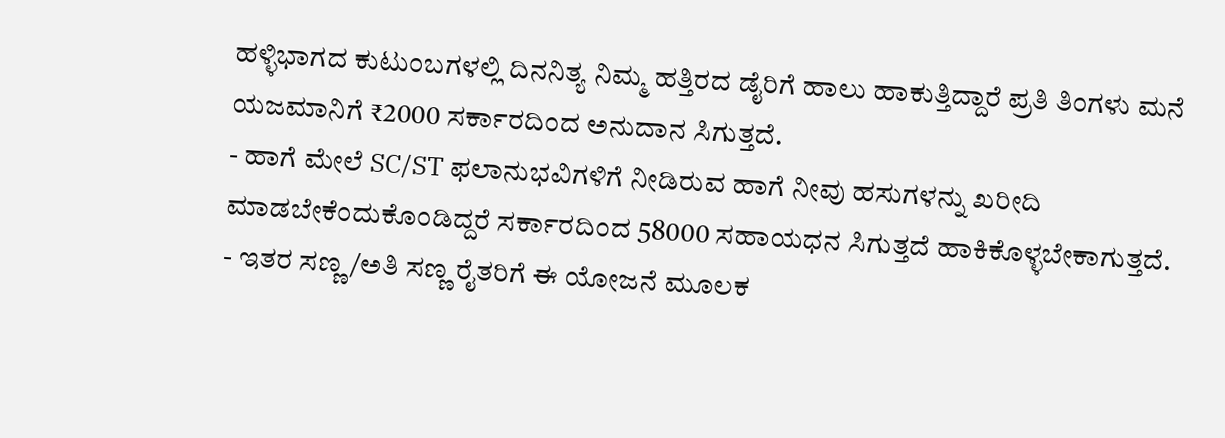ಹಳ್ಳಿಭಾಗದ ಕುಟುಂಬಗಳಲ್ಲಿ ದಿನನಿತ್ಯ ನಿಮ್ಮ ಹತ್ತಿರದ ಡೈರಿಗೆ ಹಾಲು ಹಾಕುತ್ತಿದ್ದಾರೆ ಪ್ರತಿ ತಿಂಗಳು ಮನೆ ಯಜಮಾನಿಗೆ ₹2000 ಸರ್ಕಾರದಿಂದ ಅನುದಾನ ಸಿಗುತ್ತದೆ.
- ಹಾಗೆ ಮೇಲೆ SC/ST ಫಲಾನುಭವಿಗಳಿಗೆ ನೀಡಿರುವ ಹಾಗೆ ನೀವು ಹಸುಗಳನ್ನು ಖರೀದಿ ಮಾಡಬೇಕೆಂದುಕೊಂಡಿದ್ದರೆ ಸರ್ಕಾರದಿಂದ 58000 ಸಹಾಯಧನ ಸಿಗುತ್ತದೆ ಹಾಕಿಕೊಳ್ಳಬೇಕಾಗುತ್ತದೆ.
- ಇತರ ಸಣ್ಣ/ಅತಿ ಸಣ್ಣ ರೈತರಿಗೆ ಈ ಯೋಜನೆ ಮೂಲಕ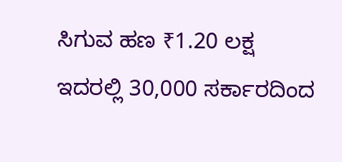ಸಿಗುವ ಹಣ ₹1.20 ಲಕ್ಷ ಇದರಲ್ಲಿ 30,000 ಸರ್ಕಾರದಿಂದ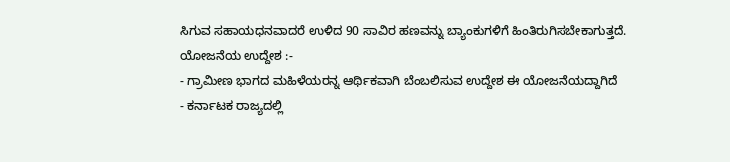ಸಿಗುವ ಸಹಾಯಧನವಾದರೆ ಉಳಿದ 90 ಸಾವಿರ ಹಣವನ್ನು ಬ್ಯಾಂಕುಗಳಿಗೆ ಹಿಂತಿರುಗಿಸಬೇಕಾಗುತ್ತದೆ.
ಯೋಜನೆಯ ಉದ್ದೇಶ :-
- ಗ್ರಾಮೀಣ ಭಾಗದ ಮಹಿಳೆಯರನ್ನ ಆರ್ಥಿಕವಾಗಿ ಬೆಂಬಲಿಸುವ ಉದ್ದೇಶ ಈ ಯೋಜನೆಯದ್ದಾಗಿದೆ
- ಕರ್ನಾಟಕ ರಾಜ್ಯದಲ್ಲಿ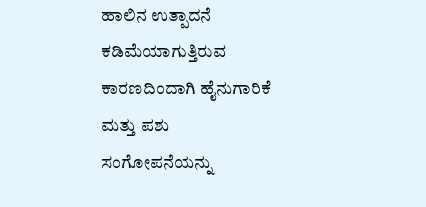ಹಾಲಿನ ಉತ್ಪಾದನೆ ಕಡಿಮೆಯಾಗುತ್ತಿರುವ ಕಾರಣದಿಂದಾಗಿ ಹೈನುಗಾರಿಕೆ ಮತ್ತು ಪಶು ಸಂಗೋಪನೆಯನ್ನು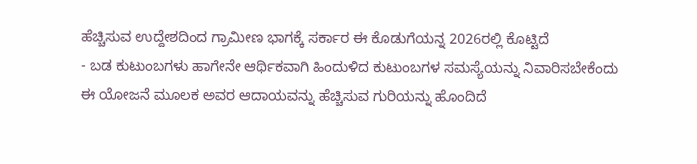ಹೆಚ್ಚಿಸುವ ಉದ್ದೇಶದಿಂದ ಗ್ರಾಮೀಣ ಭಾಗಕ್ಕೆ ಸರ್ಕಾರ ಈ ಕೊಡುಗೆಯನ್ನ 2026ರಲ್ಲಿ ಕೊಟ್ಟಿದೆ
- ಬಡ ಕುಟುಂಬಗಳು ಹಾಗೇನೇ ಆರ್ಥಿಕವಾಗಿ ಹಿಂದುಳಿದ ಕುಟುಂಬಗಳ ಸಮಸ್ಯೆಯನ್ನು ನಿವಾರಿಸಬೇಕೆಂದು ಈ ಯೋಜನೆ ಮೂಲಕ ಅವರ ಆದಾಯವನ್ನು ಹೆಚ್ಚಿಸುವ ಗುರಿಯನ್ನು ಹೊಂದಿದೆ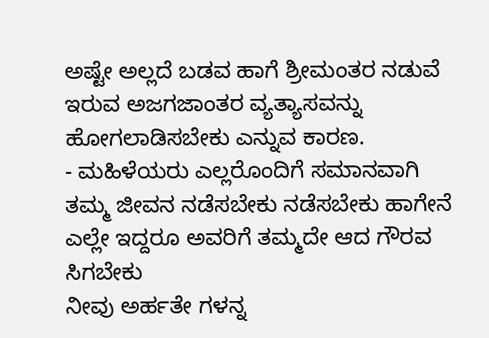ಅಷ್ಟೇ ಅಲ್ಲದೆ ಬಡವ ಹಾಗೆ ಶ್ರೀಮಂತರ ನಡುವೆ ಇರುವ ಅಜಗಜಾಂತರ ವ್ಯತ್ಯಾಸವನ್ನು ಹೋಗಲಾಡಿಸಬೇಕು ಎನ್ನುವ ಕಾರಣ.
- ಮಹಿಳೆಯರು ಎಲ್ಲರೊಂದಿಗೆ ಸಮಾನವಾಗಿ ತಮ್ಮ ಜೀವನ ನಡೆಸಬೇಕು ನಡೆಸಬೇಕು ಹಾಗೇನೆ ಎಲ್ಲೇ ಇದ್ದರೂ ಅವರಿಗೆ ತಮ್ಮದೇ ಆದ ಗೌರವ ಸಿಗಬೇಕು
ನೀವು ಅರ್ಹತೇ ಗಳನ್ನ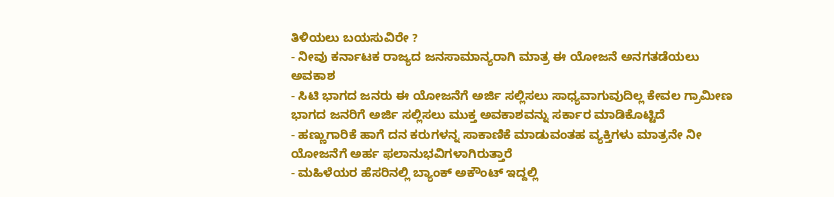ತಿಳಿಯಲು ಬಯಸುವಿರೇ ?
- ನೀವು ಕರ್ನಾಟಕ ರಾಜ್ಯದ ಜನಸಾಮಾನ್ಯರಾಗಿ ಮಾತ್ರ ಈ ಯೋಜನೆ ಅನಗತಡೆಯಲು ಅವಕಾಶ
- ಸಿಟಿ ಭಾಗದ ಜನರು ಈ ಯೋಜನೆಗೆ ಅರ್ಜಿ ಸಲ್ಲಿಸಲು ಸಾಧ್ಯವಾಗುವುದಿಲ್ಲ ಕೇವಲ ಗ್ರಾಮೀಣ ಭಾಗದ ಜನರಿಗೆ ಅರ್ಜಿ ಸಲ್ಲಿಸಲು ಮುಕ್ತ ಅವಕಾಶವನ್ನು ಸರ್ಕಾರ ಮಾಡಿಕೊಟ್ಟಿದೆ
- ಹಣ್ಣುಗಾರಿಕೆ ಹಾಗೆ ದನ ಕರುಗಳನ್ನ ಸಾಕಾಣಿಕೆ ಮಾಡುವಂತಹ ವ್ಯಕ್ತಿಗಳು ಮಾತ್ರನೇ ನೀ ಯೋಜನೆಗೆ ಅರ್ಹ ಫಲಾನುಭವಿಗಳಾಗಿರುತ್ತಾರೆ
- ಮಹಿಳೆಯರ ಹೆಸರಿನಲ್ಲಿ ಬ್ಯಾಂಕ್ ಅಕೌಂಟ್ ಇದ್ದಲ್ಲಿ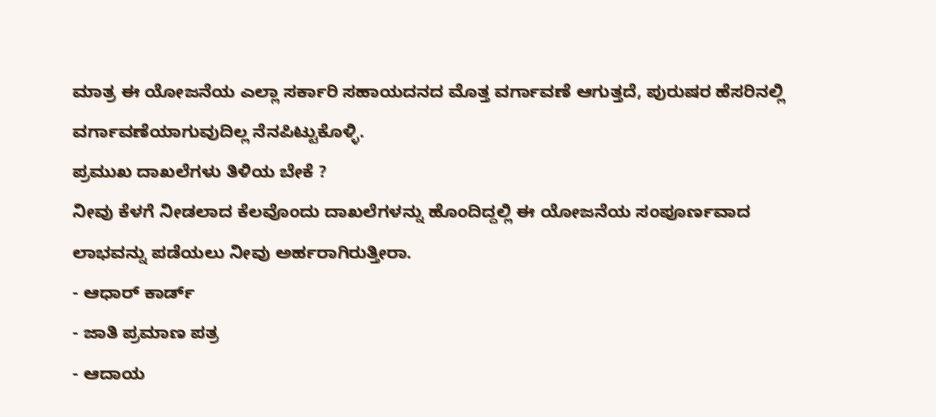ಮಾತ್ರ ಈ ಯೋಜನೆಯ ಎಲ್ಲಾ ಸರ್ಕಾರಿ ಸಹಾಯದನದ ಮೊತ್ತ ವರ್ಗಾವಣೆ ಆಗುತ್ತದೆ, ಪುರುಷರ ಹೆಸರಿನಲ್ಲಿ ವರ್ಗಾವಣೆಯಾಗುವುದಿಲ್ಲ ನೆನಪಿಟ್ಟುಕೊಳ್ಳಿ.
ಪ್ರಮುಖ ದಾಖಲೆಗಳು ತಿಳಿಯ ಬೇಕೆ ?
ನೀವು ಕೆಳಗೆ ನೀಡಲಾದ ಕೆಲವೊಂದು ದಾಖಲೆಗಳನ್ನು ಹೊಂದಿದ್ದಲ್ಲಿ ಈ ಯೋಜನೆಯ ಸಂಪೂರ್ಣವಾದ ಲಾಭವನ್ನು ಪಡೆಯಲು ನೀವು ಅರ್ಹರಾಗಿರುತ್ತೀರಾ.
- ಆಧಾರ್ ಕಾರ್ಡ್
- ಜಾತಿ ಪ್ರಮಾಣ ಪತ್ರ
- ಆದಾಯ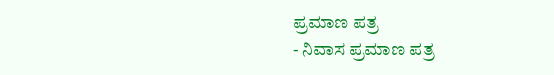ಪ್ರಮಾಣ ಪತ್ರ
- ನಿವಾಸ ಪ್ರಮಾಣ ಪತ್ರ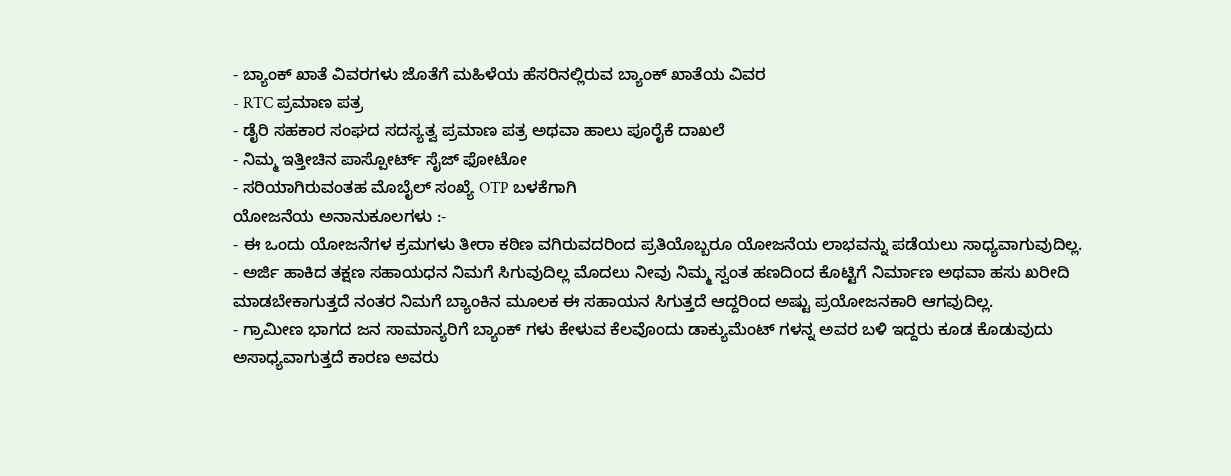- ಬ್ಯಾಂಕ್ ಖಾತೆ ವಿವರಗಳು ಜೊತೆಗೆ ಮಹಿಳೆಯ ಹೆಸರಿನಲ್ಲಿರುವ ಬ್ಯಾಂಕ್ ಖಾತೆಯ ವಿವರ
- RTC ಪ್ರಮಾಣ ಪತ್ರ
- ಡೈರಿ ಸಹಕಾರ ಸಂಘದ ಸದಸ್ಯತ್ವ ಪ್ರಮಾಣ ಪತ್ರ ಅಥವಾ ಹಾಲು ಪೂರೈಕೆ ದಾಖಲೆ
- ನಿಮ್ಮ ಇತ್ತೀಚಿನ ಪಾಸ್ಪೋರ್ಟ್ ಸೈಜ್ ಫೋಟೋ
- ಸರಿಯಾಗಿರುವಂತಹ ಮೊಬೈಲ್ ಸಂಖ್ಯೆ OTP ಬಳಕೆಗಾಗಿ
ಯೋಜನೆಯ ಅನಾನುಕೂಲಗಳು :-
- ಈ ಒಂದು ಯೋಜನೆಗಳ ಕ್ರಮಗಳು ತೀರಾ ಕಠಿಣ ವಗಿರುವದರಿಂದ ಪ್ರತಿಯೊಬ್ಬರೂ ಯೋಜನೆಯ ಲಾಭವನ್ನು ಪಡೆಯಲು ಸಾಧ್ಯವಾಗುವುದಿಲ್ಲ.
- ಅರ್ಜಿ ಹಾಕಿದ ತಕ್ಷಣ ಸಹಾಯಧನ ನಿಮಗೆ ಸಿಗುವುದಿಲ್ಲ ಮೊದಲು ನೀವು ನಿಮ್ಮ ಸ್ವಂತ ಹಣದಿಂದ ಕೊಟ್ಟಿಗೆ ನಿರ್ಮಾಣ ಅಥವಾ ಹಸು ಖರೀದಿ ಮಾಡಬೇಕಾಗುತ್ತದೆ ನಂತರ ನಿಮಗೆ ಬ್ಯಾಂಕಿನ ಮೂಲಕ ಈ ಸಹಾಯನ ಸಿಗುತ್ತದೆ ಆದ್ದರಿಂದ ಅಷ್ಟು ಪ್ರಯೋಜನಕಾರಿ ಆಗವುದಿಲ್ಲ.
- ಗ್ರಾಮೀಣ ಭಾಗದ ಜನ ಸಾಮಾನ್ಯರಿಗೆ ಬ್ಯಾಂಕ್ ಗಳು ಕೇಳುವ ಕೆಲವೊಂದು ಡಾಕ್ಯುಮೆಂಟ್ ಗಳನ್ನ ಅವರ ಬಳಿ ಇದ್ದರು ಕೂಡ ಕೊಡುವುದು ಅಸಾಧ್ಯವಾಗುತ್ತದೆ ಕಾರಣ ಅವರು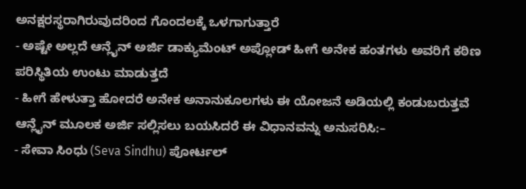ಅನಕ್ಷರಸ್ಥರಾಗಿರುವುದರಿಂದ ಗೊಂದಲಕ್ಕೆ ಒಳಗಾಗುತ್ತಾರೆ
- ಅಷ್ಟೇ ಅಲ್ಲದೆ ಆನ್ಲೈನ್ ಅರ್ಜಿ ಡಾಕ್ಯುಮೆಂಟ್ ಅಪ್ಲೋಡ್ ಹೀಗೆ ಅನೇಕ ಹಂತಗಳು ಅವರಿಗೆ ಕಠಿಣ ಪರಿಸ್ಥಿತಿಯ ಉಂಟು ಮಾಡುತ್ತದೆ
- ಹೀಗೆ ಹೇಳುತ್ತಾ ಹೋದರೆ ಅನೇಕ ಅನಾನುಕೂಲಗಳು ಈ ಯೋಜನೆ ಅಡಿಯಲ್ಲಿ ಕಂಡುಬರುತ್ತವೆ
ಆನ್ಲೈನ್ ಮೂಲಕ ಅರ್ಜಿ ಸಲ್ಲಿಸಲು ಬಯಸಿದರೆ ಈ ವಿಧಾನವನ್ನು ಅನುಸರಿಸಿ:–
- ಸೇವಾ ಸಿಂಧು (Seva Sindhu) ಪೋರ್ಟಲ್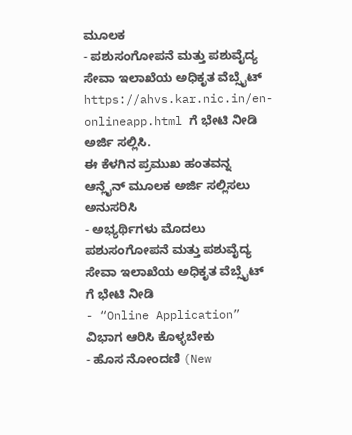ಮೂಲಕ
- ಪಶುಸಂಗೋಪನೆ ಮತ್ತು ಪಶುವೈದ್ಯ ಸೇವಾ ಇಲಾಖೆಯ ಅಧಿಕೃತ ವೆಬ್ಸೈಟ್ https://ahvs.kar.nic.in/en-onlineapp.html ಗೆ ಭೇಟಿ ನೀಡಿ ಅರ್ಜಿ ಸಲ್ಲಿಸಿ.
ಈ ಕೆಳಗಿನ ಪ್ರಮುಖ ಹಂತವನ್ನ ಆನ್ಲೈನ್ ಮೂಲಕ ಅರ್ಜಿ ಸಲ್ಲಿಸಲು ಅನುಸರಿಸಿ
- ಅಭ್ಯರ್ಥಿಗಳು ಮೊದಲು ಪಶುಸಂಗೋಪನೆ ಮತ್ತು ಪಶುವೈದ್ಯ ಸೇವಾ ಇಲಾಖೆಯ ಅಧಿಕೃತ ವೆಬ್ಸೈಟ್ ಗೆ ಭೇಟಿ ನೀಡಿ
- “Online Application” ವಿಭಾಗ ಆರಿಸಿ ಕೊಳ್ಳಬೇಕು
- ಹೊಸ ನೋಂದಣಿ (New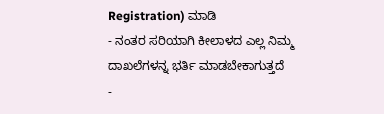Registration) ಮಾಡಿ
- ನಂತರ ಸರಿಯಾಗಿ ಕೀಲಾಳದ ಎಲ್ಲ ನಿಮ್ಮ ದಾಖಲೆಗಳನ್ನ ಭರ್ತಿ ಮಾಡಬೇಕಾಗುತ್ತದೆ
-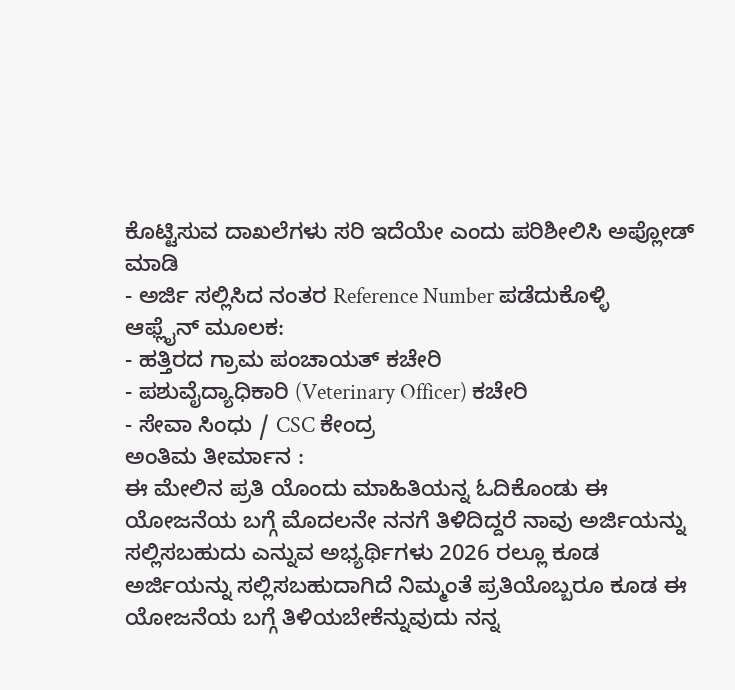ಕೊಟ್ಟಿಸುವ ದಾಖಲೆಗಳು ಸರಿ ಇದೆಯೇ ಎಂದು ಪರಿಶೀಲಿಸಿ ಅಪ್ಲೋಡ್ ಮಾಡಿ
- ಅರ್ಜಿ ಸಲ್ಲಿಸಿದ ನಂತರ Reference Number ಪಡೆದುಕೊಳ್ಳಿ
ಆಫ್ಲೈನ್ ಮೂಲಕ:
- ಹತ್ತಿರದ ಗ್ರಾಮ ಪಂಚಾಯತ್ ಕಚೇರಿ
- ಪಶುವೈದ್ಯಾಧಿಕಾರಿ (Veterinary Officer) ಕಚೇರಿ
- ಸೇವಾ ಸಿಂಧು / CSC ಕೇಂದ್ರ
ಅಂತಿಮ ತೀರ್ಮಾನ :
ಈ ಮೇಲಿನ ಪ್ರತಿ ಯೊಂದು ಮಾಹಿತಿಯನ್ನ ಓದಿಕೊಂಡು ಈ ಯೋಜನೆಯ ಬಗ್ಗೆ ಮೊದಲನೇ ನನಗೆ ತಿಳಿದಿದ್ದರೆ ನಾವು ಅರ್ಜಿಯನ್ನು ಸಲ್ಲಿಸಬಹುದು ಎನ್ನುವ ಅಭ್ಯರ್ಥಿಗಳು 2026 ರಲ್ಲೂ ಕೂಡ ಅರ್ಜಿಯನ್ನು ಸಲ್ಲಿಸಬಹುದಾಗಿದೆ ನಿಮ್ಮಂತೆ ಪ್ರತಿಯೊಬ್ಬರೂ ಕೂಡ ಈ ಯೋಜನೆಯ ಬಗ್ಗೆ ತಿಳಿಯಬೇಕೆನ್ನುವುದು ನನ್ನ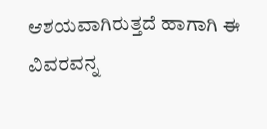ಆಶಯವಾಗಿರುತ್ತದೆ ಹಾಗಾಗಿ ಈ ವಿವರವನ್ನ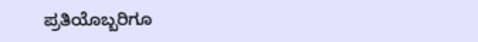ಪ್ರತಿಯೊಬ್ಬರಿಗೂ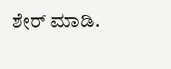ಶೇರ್ ಮಾಡಿ.